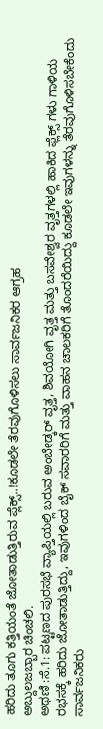ಹರಿದು ತೂಗು ಕತ್ತಿಯಂತೆ ಜೋತಾಡುತ್ತಿರುವ ಪ್ಲೆಕ್ಸ್..!ಕೂಡಲೇ ತೆರವುಗೊಳಿಸಲು ಸಾರ್ವಜನಿಕರ ಆಗ್ರಹ
ಅಬ್ದುಲಜಬ್ಬಾರ ಚಿಂಚಲಿ.
ಅಥಣಿ :ಸೆ.1: ಪಟ್ಟಣದ ಪುರಸಭೆ ವ್ಯಾಪ್ತಿಯಲ್ಲಿ ಬರುವ ಅಂಬೇಡ್ಕರ್ ವೃತ್ತ, ಶಿವಯೋಗಿ ವೃತ್ತ ಮತ್ತು ಬಸವೇಶ್ವರ ವೃತ್ತಗಳಲ್ಲಿ ಹಾಕಿದ ಫ್ಲೆಕ್ಸ್ ಗಳು ಗಾಳಿಯ ರಭಸಕ್ಕೆ ಹರಿದು ಜೋತಾಡುತ್ತಿದ್ದು, ಇವುಗಳಿಂದ ಬೈಕ್ ಸವಾರರಿಗೆ ಮತ್ತು ವಾಹನ ಚಾಲಕರಿಗೆ ತೊಂದರೆಯಿದ್ದು ಕೂಡಲೇ ಇವುಗಳನ್ನು ತೆರವುಗೊಳಿಸಬೇಕೆಂದು ಸಾರ್ವಜನಿಕರು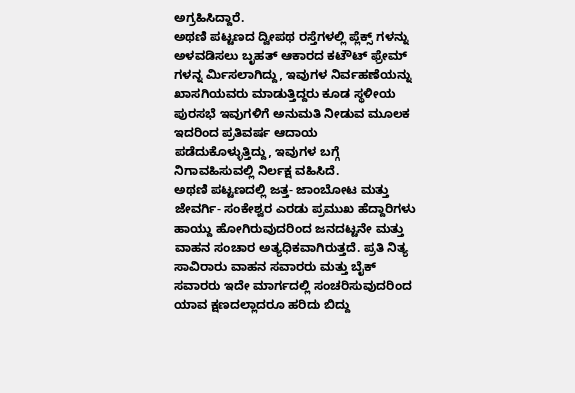ಅಗ್ರಹಿಸಿದ್ದಾರೆ.
ಅಥಣಿ ಪಟ್ಟಣದ ದ್ವೀಪಥ ರಸ್ತೆಗಳಲ್ಲಿ ಪ್ಲೆಕ್ಸ್ ಗಳನ್ನು ಅಳವಡಿಸಲು ಬೃಹತ್ ಆಕಾರದ ಕಟೌಟ್ ಫ್ರೇಮ್ ಗಳನ್ನ ರ್ಮಿಸಲಾಗಿದ್ದು, ಇವುಗಳ ನಿರ್ವಹಣೆಯನ್ನು ಖಾಸಗಿಯವರು ಮಾಡುತ್ತಿದ್ದರು ಕೂಡ ಸ್ಥಳೀಯ ಪುರಸಭೆ ಇವುಗಳಿಗೆ ಅನುಮತಿ ನೀಡುವ ಮೂಲಕ ಇದರಿಂದ ಪ್ರತಿವರ್ಷ ಆದಾಯ ಪಡೆದುಕೊಳ್ಳುತ್ತಿದ್ದು, ಇವುಗಳ ಬಗ್ಗೆ ನಿಗಾವಹಿಸುವಲ್ಲಿ ನಿರ್ಲಕ್ಷ ವಹಿಸಿದೆ.
ಅಥಣಿ ಪಟ್ಟಣದಲ್ಲಿ ಜತ್ತ- ಜಾಂಬೋಟ ಮತ್ತು ಜೇವರ್ಗಿ- ಸಂಕೇಶ್ವರ ಎರಡು ಪ್ರಮುಖ ಹೆದ್ದಾರಿಗಳು ಹಾಯ್ದು ಹೋಗಿರುವುದರಿಂದ ಜನದಟ್ಟನೇ ಮತ್ತು ವಾಹನ ಸಂಚಾರ ಅತ್ಯಧಿಕವಾಗಿರುತ್ತದೆ. ಪ್ರತಿ ನಿತ್ಯ ಸಾವಿರಾರು ವಾಹನ ಸವಾರರು ಮತ್ತು ಬೈಕ್ ಸವಾರರು ಇದೇ ಮಾರ್ಗದಲ್ಲಿ ಸಂಚರಿಸುವುದರಿಂದ ಯಾವ ಕ್ಷಣದಲ್ಲಾದರೂ ಹರಿದು ಬಿದ್ದು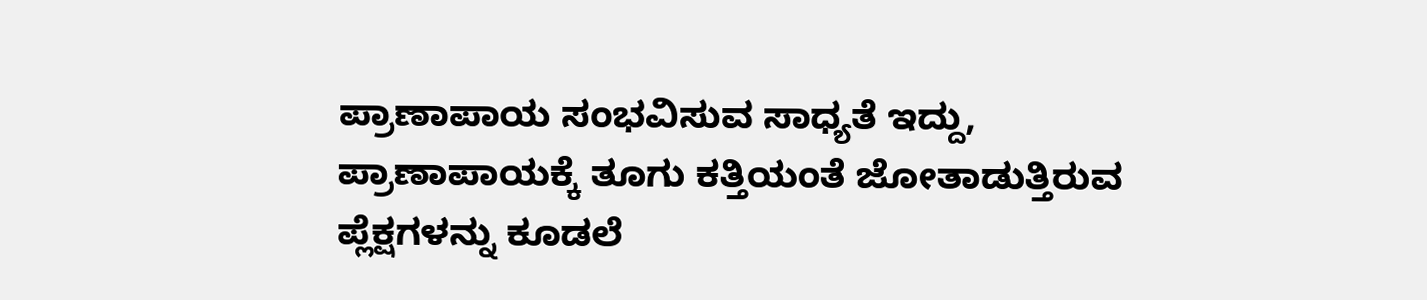ಪ್ರಾಣಾಪಾಯ ಸಂಭವಿಸುವ ಸಾಧ್ಯತೆ ಇದ್ದು, ಪ್ರಾಣಾಪಾಯಕ್ಕೆ ತೂಗು ಕತ್ತಿಯಂತೆ ಜೋತಾಡುತ್ತಿರುವ ಪ್ಲೆಕ್ಷಗಳನ್ನು ಕೂಡಲೆ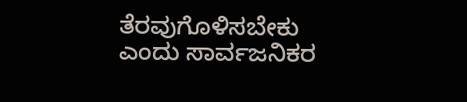ತೆರವುಗೊಳಿಸಬೇಕು ಎಂದು ಸಾರ್ವಜನಿಕರ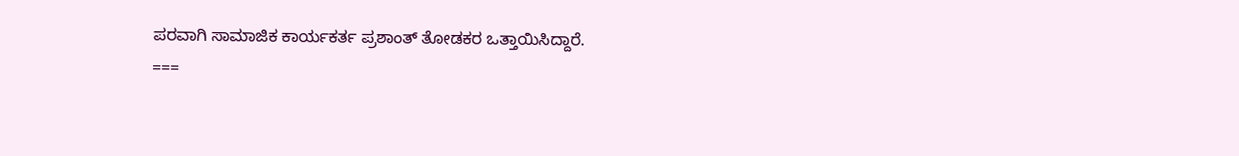ಪರವಾಗಿ ಸಾಮಾಜಿಕ ಕಾರ್ಯಕರ್ತ ಪ್ರಶಾಂತ್ ತೋಡಕರ ಒತ್ತಾಯಿಸಿದ್ದಾರೆ.
===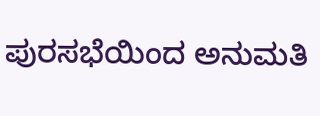ಪುರಸಭೆಯಿಂದ ಅನುಮತಿ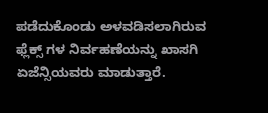ಪಡೆದುಕೊಂಡು ಅಳವಡಿಸಲಾಗಿರುವ ಫ್ಲೆಕ್ಸ್ ಗಳ ನಿರ್ವಹಣೆಯನ್ನು ಖಾಸಗಿ ಏಜೆನ್ಸಿಯವರು ಮಾಡುತ್ತಾರೆ.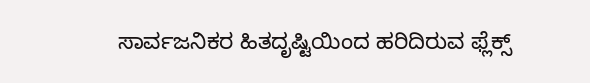ಸಾರ್ವಜನಿಕರ ಹಿತದೃಷ್ಟಿಯಿಂದ ಹರಿದಿರುವ ಫ್ಲೆಕ್ಸ್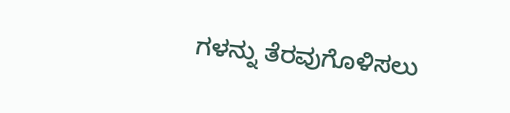ಗಳನ್ನು ತೆರವುಗೊಳಿಸಲು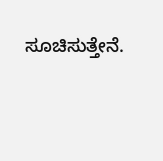ಸೂಚಿಸುತ್ತೇನೆ.